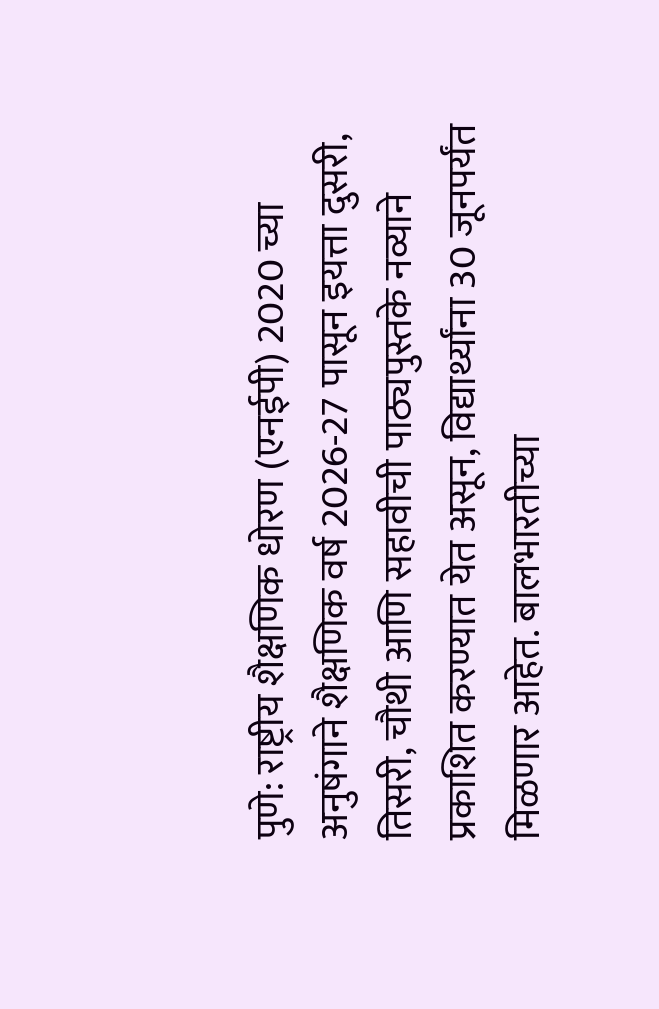पुणे: राष्ट्रीय शैक्षणिक धोरण (एनईपी) 2020 च्या अनुषंगाने शैक्षणिक वर्ष 2026-27 पासून इयत्ता दुसरी, तिसरी, चौथी आणि सहावीची पाठ्यपुस्तके नव्याने प्रकाशित करण्यात येत असून, विद्यार्थ्यांना 30 जूनपर्यंत मिळणार आहेत. बालभारतीच्या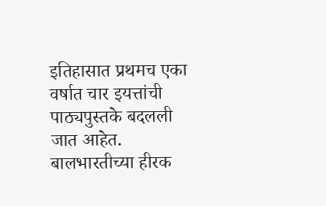इतिहासात प्रथमच एका वर्षात चार इयत्तांची पाठ्यपुस्तके बदलली जात आहेत. बालभारतीच्या हीरक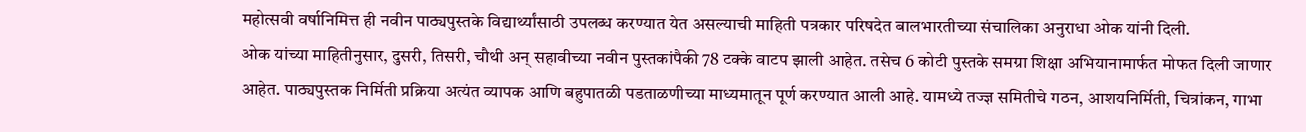महोत्सवी वर्षानिमित्त ही नवीन पाठ्यपुस्तके विद्यार्थ्यांसाठी उपलब्ध करण्यात येत असल्याची माहिती पत्रकार परिषदेत बालभारतीच्या संचालिका अनुराधा ओक यांनी दिली.
ओक यांच्या माहितीनुसार, दुसरी, तिसरी, चौथी अन् सहावीच्या नवीन पुस्तकांपैकी 78 टक्के वाटप झाली आहेत. तसेच 6 कोटी पुस्तके समग्रा शिक्षा अभियानामार्फत मोफत दिली जाणार आहेत. पाठ्यपुस्तक निर्मिती प्रक्रिया अत्यंत व्यापक आणि बहुपातळी पडताळणीच्या माध्यमातून पूर्ण करण्यात आली आहे. यामध्ये तज्ज्ञ समितीचे गठन, आशयनिर्मिती, चित्रांकन, गाभा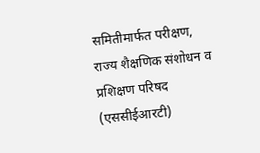समितीमार्फत परीक्षण, राज्य शैक्षणिक संशोधन व प्रशिक्षण परिषद (एससीईआरटी)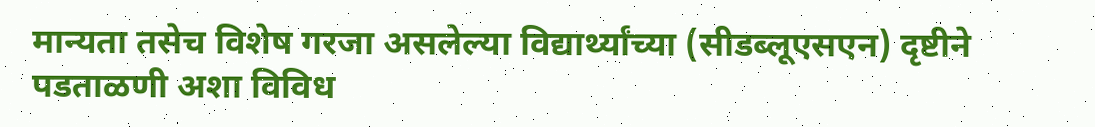मान्यता तसेच विशेष गरजा असलेल्या विद्यार्थ्यांच्या (सीडब्लूएसएन) दृष्टीने पडताळणी अशा विविध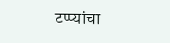टप्प्यांचा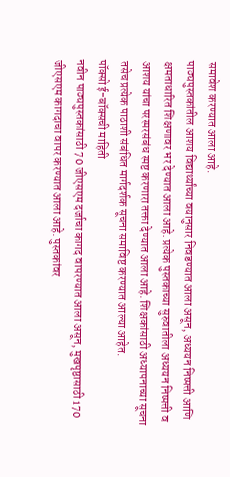समावेश करण्यात आला आहे.
पाठ्यपुस्तकांतील आशय विद्यार्थ्यांच्या वयानुसार निवडण्यात आला असून, अध्ययन निष्पत्ती आणि क्षमताधारित शिक्षणावर भर देण्यात आला आहे. प्रत्येक पुस्तकाच्या सुरुवातीला अध्ययन निष्पत्ती व आशय यांचा परस्परसंबंध स्पष्ट करणारा तक्ता देण्यात आला आहे. शिक्षकांसाठी अध्यापनाच्या सूचना तसेच प्रत्येक पाठाशी संबंधित मार्गदर्शक सूचना समाविष्ट करण्यात आल्या आहेत.
पॉक्सो ई-बॉक्सची माहिती
नवीन पाठ्यपुस्तकांसाठी 70 जीएसएम दर्जाचा कागद वापरण्यात आला असून, मुखपृष्ठासाठी 170 जीएसएम कागदाचा वापर करण्यात आला आहे. पुस्तकांवर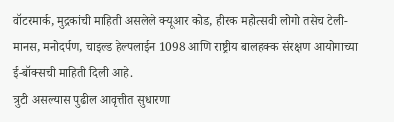वॉटरमार्क, मुद्रकांची माहिती असलेले क्यूआर कोड, हीरक महोत्सवी लोगो तसेच टेली-मानस, मनोदर्पण, चाइल्ड हेल्पलाईन 1098 आणि राष्ट्रीय बालहक्क संरक्षण आयोगाच्या ई-बॉक्सची माहिती दिली आहे.
त्रुटी असल्यास पुढील आवृत्तीत सुधारणा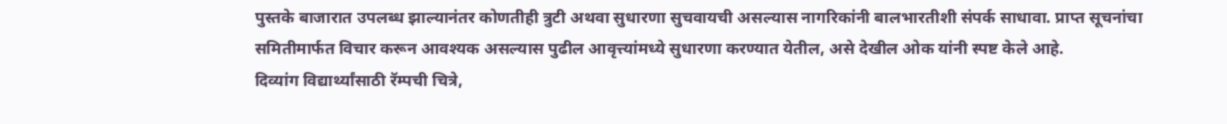पुस्तके बाजारात उपलब्ध झाल्यानंतर कोणतीही त्रुटी अथवा सुधारणा सुचवायची असल्यास नागरिकांनी बालभारतीशी संपर्क साधावा. प्राप्त सूचनांचा समितीमार्फत विचार करून आवश्यक असल्यास पुढील आवृत्त्यांमध्ये सुधारणा करण्यात येतील, असे देखील ओक यांनी स्पष्ट केले आहे.
दिव्यांग विद्यार्थ्यांसाठी रॅम्पची चित्रे,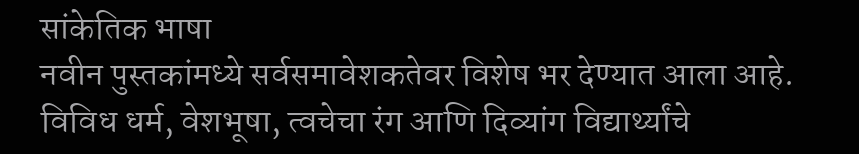सांकेतिक भाषा
नवीन पुस्तकांमध्ये सर्वसमावेशकतेवर विशेष भर देण्यात आला आहे. विविध धर्म, वेशभूषा, त्वचेचा रंग आणि दिव्यांग विद्यार्थ्यांचे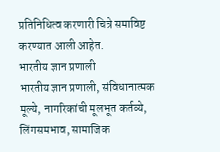प्रतिनिधित्व करणारी चित्रे समाविष्ट करण्यात आली आहेत.
भारतीय ज्ञान प्रणाली
भारतीय ज्ञान प्रणाली, संविधानात्मक मूल्ये, नागरिकांची मूलभूत कर्तव्ये, लिंगसमभाव, सामाजिक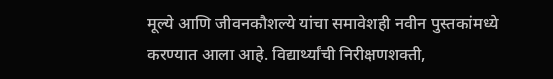मूल्ये आणि जीवनकौशल्ये यांचा समावेशही नवीन पुस्तकांमध्ये करण्यात आला आहे. विद्यार्थ्यांची निरीक्षणशक्ती,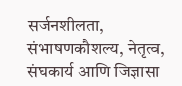सर्जनशीलता, संभाषणकौशल्य, नेतृत्व, संघकार्य आणि जिज्ञासा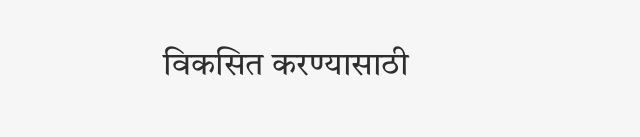विकसित करण्यासाठी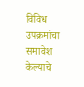विविध उपक्रमांचा समावेश केल्याचे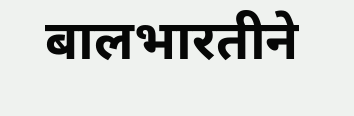बालभारतीने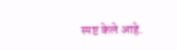स्पष्ट केले आहे.